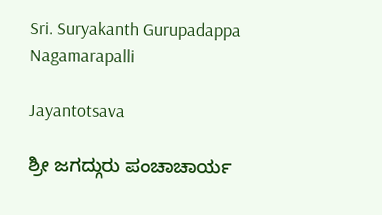Sri. Suryakanth Gurupadappa Nagamarapalli

Jayantotsava

ಶ್ರೀ ಜಗದ್ಗುರು ಪಂಚಾಚಾರ್ಯ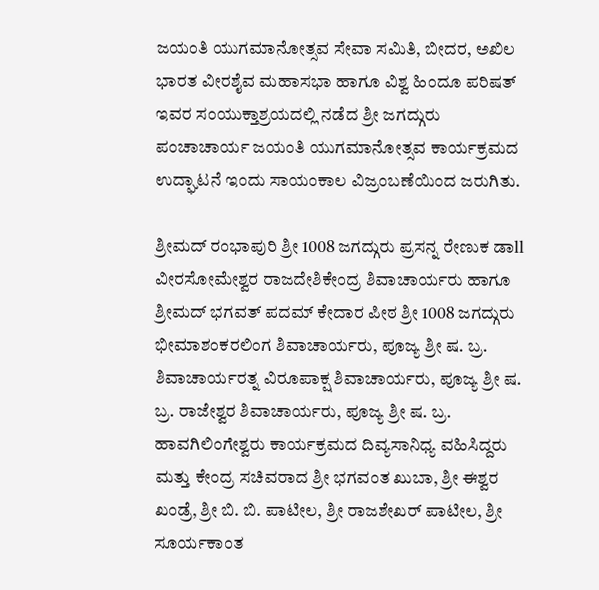ಜಯಂತಿ ಯುಗಮಾನೋತ್ಸವ ಸೇವಾ ಸಮಿತಿ, ಬೀದರ, ಅಖಿಲ ಭಾರತ ವೀರಶೈವ ಮಹಾಸಭಾ ಹಾಗೂ ವಿಶ್ವ ಹಿಂದೂ ಪರಿಷತ್ ಇವರ ಸಂಯುಕ್ತಾಶ್ರಯದಲ್ಲಿ ನಡೆದ ಶ್ರೀ ಜಗದ್ಗುರು ಪಂಚಾಚಾರ್ಯ ಜಯಂತಿ ಯುಗಮಾನೋತ್ಸವ ಕಾರ್ಯಕ್ರಮದ ಉದ್ಘಾಟನೆ ಇಂದು ಸಾಯಂಕಾಲ ವಿಜ್ರಂಬಣೆಯಿಂದ ಜರುಗಿತು.

ಶ್ರೀಮದ್ ರಂಭಾಪುರಿ ಶ್ರೀ 1008 ಜಗದ್ಗುರು ಪ್ರಸನ್ನ ರೇಣುಕ ಡಾll ವೀರಸೋಮೇಶ್ವರ ರಾಜದೇಶಿಕೇಂದ್ರ ಶಿವಾಚಾರ್ಯರು ಹಾಗೂ ಶ್ರೀಮದ್ ಭಗವತ್ ಪದಮ್ ಕೇದಾರ ಪೀಠ ಶ್ರೀ 1008 ಜಗದ್ಗುರು ಭೀಮಾಶಂಕರಲಿಂಗ ಶಿವಾಚಾರ್ಯರು, ಪೂಜ್ಯ ಶ್ರೀ ಷ. ಬ್ರ. ಶಿವಾಚಾರ್ಯರತ್ನ ವಿರೂಪಾಕ್ಷ ಶಿವಾಚಾರ್ಯರು, ಪೂಜ್ಯ ಶ್ರೀ ಷ. ಬ್ರ. ರಾಜೇಶ್ವರ ಶಿವಾಚಾರ್ಯರು, ಪೂಜ್ಯ ಶ್ರೀ ಷ. ಬ್ರ. ಹಾವಗಿಲಿಂಗೇಶ್ವರು ಕಾರ್ಯಕ್ರಮದ ದಿವ್ಯಸಾನಿಧ್ಯ ವಹಿಸಿದ್ದರು ಮತ್ತು ಕೇಂದ್ರ ಸಚಿವರಾದ ಶ್ರೀ ಭಗವಂತ ಖುಬಾ, ಶ್ರೀ ಈಶ್ವರ ಖಂಡ್ರೆ, ಶ್ರೀ ಬಿ. ಬಿ. ಪಾಟೀಲ, ಶ್ರೀ ರಾಜಶೇಖರ್ ಪಾಟೀಲ, ಶ್ರೀ ಸೂರ್ಯಕಾಂತ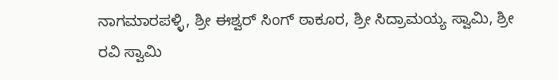ನಾಗಮಾರಪಳ್ಳಿ, ಶ್ರೀ ಈಶ್ವರ್ ಸಿಂಗ್ ಠಾಕೂರ, ಶ್ರೀ ಸಿದ್ರಾಮಯ್ಯ ಸ್ವಾಮಿ, ಶ್ರೀ ರವಿ ಸ್ವಾಮಿ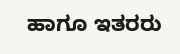ಹಾಗೂ ಇತರರು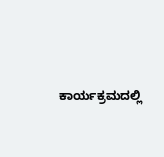ಕಾರ್ಯಕ್ರಮದಲ್ಲಿ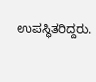ಉಪಸ್ಥಿತರಿದ್ದರು.